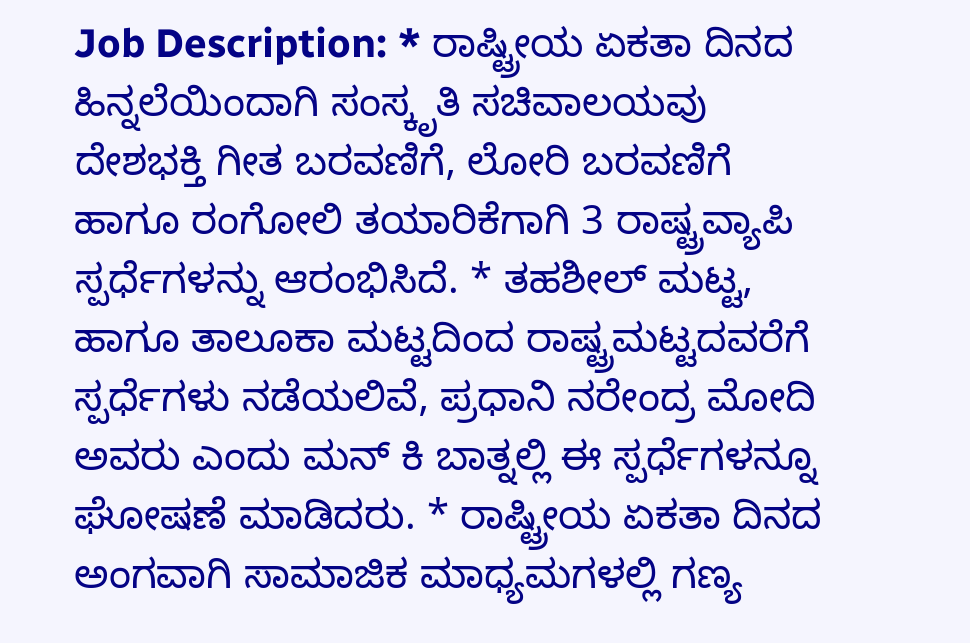Job Description: * ರಾಷ್ಟ್ರೀಯ ಏಕತಾ ದಿನದ ಹಿನ್ನಲೆಯಿಂದಾಗಿ ಸಂಸ್ಕೃತಿ ಸಚಿವಾಲಯವು ದೇಶಭಕ್ತಿ ಗೀತ ಬರವಣಿಗೆ, ಲೋರಿ ಬರವಣಿಗೆ ಹಾಗೂ ರಂಗೋಲಿ ತಯಾರಿಕೆಗಾಗಿ 3 ರಾಷ್ಟ್ರವ್ಯಾಪಿ ಸ್ಪರ್ಧೆಗಳನ್ನು ಆರಂಭಿಸಿದೆ. * ತಹಶೀಲ್ ಮಟ್ಟ, ಹಾಗೂ ತಾಲೂಕಾ ಮಟ್ಟದಿಂದ ರಾಷ್ಟ್ರಮಟ್ಟದವರೆಗೆ ಸ್ಪರ್ಧೆಗಳು ನಡೆಯಲಿವೆ, ಪ್ರಧಾನಿ ನರೇಂದ್ರ ಮೋದಿ ಅವರು ಎಂದು ಮನ್ ಕಿ ಬಾತ್ನಲ್ಲಿ ಈ ಸ್ಪರ್ಧೆಗಳನ್ನೂ ಘೋಷಣೆ ಮಾಡಿದರು. * ರಾಷ್ಟ್ರೀಯ ಏಕತಾ ದಿನದ ಅಂಗವಾಗಿ ಸಾಮಾಜಿಕ ಮಾಧ್ಯಮಗಳಲ್ಲಿ ಗಣ್ಯ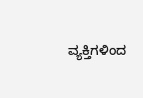ವ್ಯಕ್ತಿಗಳಿಂದ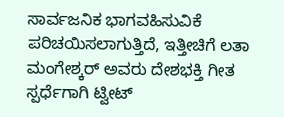ಸಾರ್ವಜನಿಕ ಭಾಗವಹಿಸುವಿಕೆ ಪರಿಚಯಿಸಲಾಗುತ್ತಿದೆ, ಇತ್ತೀಚಿಗೆ ಲತಾ ಮಂಗೇಶ್ಕರ್ ಅವರು ದೇಶಭಕ್ತಿ ಗೀತ ಸ್ಪರ್ಧೆಗಾಗಿ ಟ್ವೀಟ್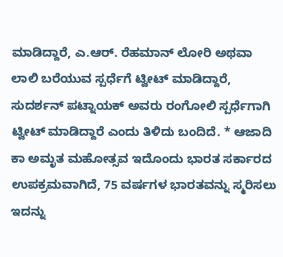ಮಾಡಿದ್ದಾರೆ, ಎ.ಆರ್. ರೆಹಮಾನ್ ಲೋರಿ ಅಥವಾ ಲಾಲಿ ಬರೆಯುವ ಸ್ಪರ್ಧೆಗೆ ಟ್ವೀಟ್ ಮಾಡಿದ್ದಾರೆ, ಸುದರ್ಶನ್ ಪಟ್ನಾಯಕ್ ಅವರು ರಂಗೋಲಿ ಸ್ಪರ್ಧೆಗಾಗಿ ಟ್ವೀಟ್ ಮಾಡಿದ್ದಾರೆ ಎಂದು ತಿಳಿದು ಬಂದಿದೆ. * ಆಜಾದಿ ಕಾ ಅಮೃತ ಮಹೋತ್ಸವ ಇದೊಂದು ಭಾರತ ಸರ್ಕಾರದ ಉಪಕ್ರಮವಾಗಿದೆ, 75 ವರ್ಷಗಳ ಭಾರತವನ್ನು ಸ್ಮರಿಸಲು ಇದನ್ನು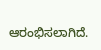ಆರಂಭಿಸಲಾಗಿದೆ.